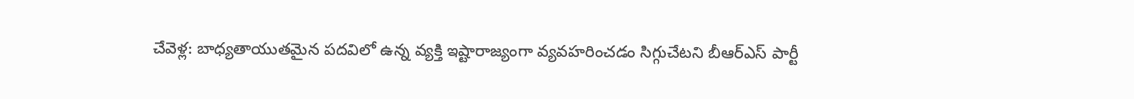చేవెళ్ల: బాధ్యతాయుతమైన పదవిలో ఉన్న వ్యక్తి ఇష్టారాజ్యంగా వ్యవహరించడం సిగ్గుచేటని బీఆర్ఎస్ పార్టీ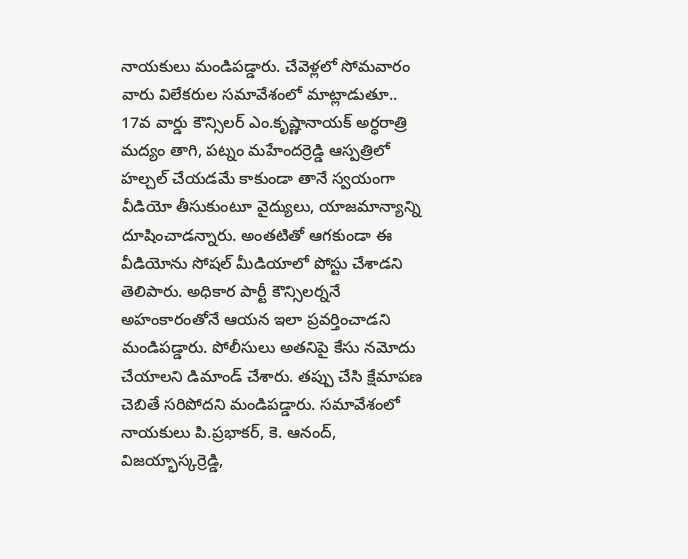నాయకులు మండిపడ్డారు. చేవెళ్లలో సోమవారం వారు విలేకరుల సమావేశంలో మాట్లాడుతూ.. 17వ వార్డు కౌన్సిలర్ ఎం.కృష్ణానాయక్ అర్ధరాత్రి మద్యం తాగి, పట్నం మహేందర్రెడ్డి ఆస్పత్రిలో హల్చల్ చేయడమే కాకుండా తానే స్వయంగా వీడియో తీసుకుంటూ వైద్యులు, యాజమాన్యాన్ని దూషించాడన్నారు. అంతటితో ఆగకుండా ఈ వీడియోను సోషల్ మీడియాలో పోస్టు చేశాడని తెలిపారు. అధికార పార్టీ కౌన్సిలర్ననే అహంకారంతోనే ఆయన ఇలా ప్రవర్తించాడని మండిపడ్డారు. పోలీసులు అతనిపై కేసు నమోదు చేయాలని డిమాండ్ చేశారు. తప్పు చేసి క్షేమాపణ చెబితే సరిపోదని మండిపడ్డారు. సమావేశంలో నాయకులు పి.ప్రభాకర్, కె. ఆనంద్, విజయ్భాస్కర్రెడ్డి,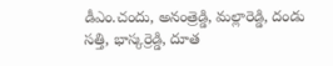డీఎం.చందు, అనంత్రెడ్డి, మల్లారెడ్డి, దండు సత్తి, భాస్కర్రెడ్డి, దూత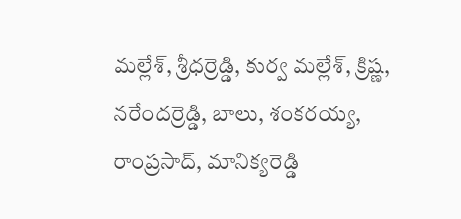మల్లేశ్, శ్రీధర్రెడ్డి, కుర్వ మల్లేశ్, క్రిష్ణ, నరేందర్రెడ్డి, బాలు, శంకరయ్య, రాంప్రసాద్, మానిక్యరెడ్డి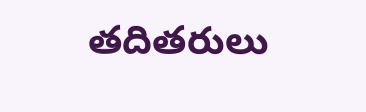తదితరులు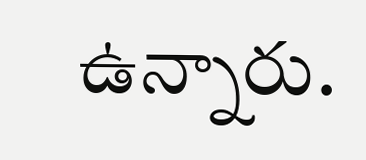ఉన్నారు.